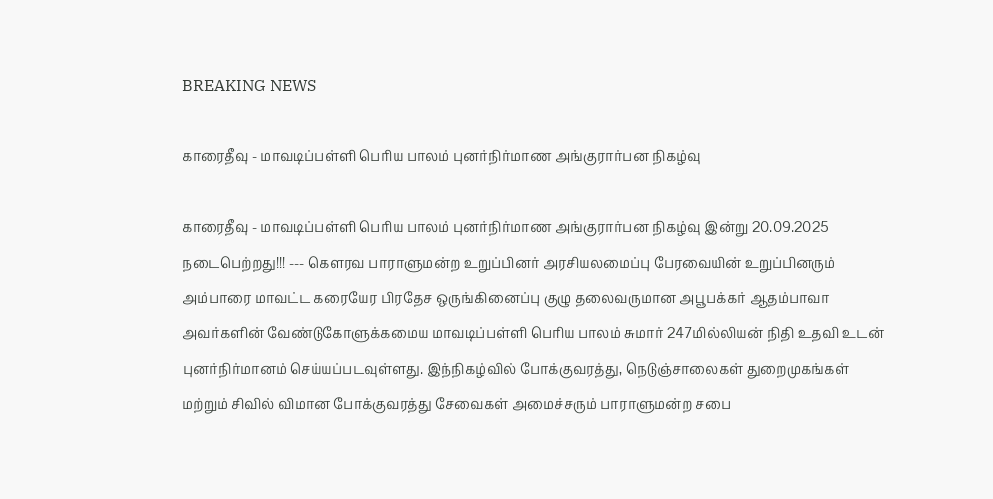BREAKING NEWS

காரைதீவு - மாவடிப்பள்ளி பெரிய பாலம் புனர்நிர்மாண அங்குரார்பன நிகழ்வு

காரைதீவு - மாவடிப்பள்ளி பெரிய பாலம் புனர்நிர்மாண அங்குரார்பன நிகழ்வு இன்று 20.09.2025 நடைபெற்றது!!! --- கௌரவ பாராளுமன்ற உறுப்பினர் அரசியலமைப்பு பேரவையின் உறுப்பினரும் அம்பாரை மாவட்ட கரையேர பிரதேச ஒருங்கினைப்பு குழு தலைவருமான அபூபக்கர் ஆதம்பாவா அவர்களின் வேண்டுகோளுக்கமைய மாவடிப்பள்ளி பெரிய பாலம் சுமார் 247மில்லியன் நிதி உதவி உடன் புனர்நிர்மானம் செய்யப்படவுள்ளது. இந்நிகழ்வில் போக்குவரத்து, நெடுஞ்சாலைகள் துறைமுகங்கள் மற்றும் சிவில் விமான போக்குவரத்து சேவைகள் அமைச்சரும் பாராளுமன்ற சபை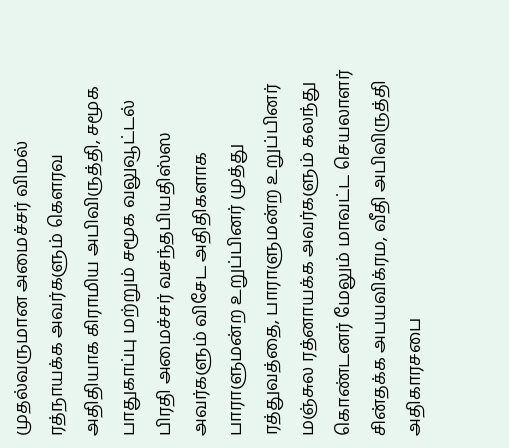முதல்வருமான அமைச்சர் விமல் ரத்நாயக்க அவர்களும் கெளரவ அதிதியாக கிராமிய அபிவிருத்தி, சமூக பாதுகாப்பு மற்றும் சமூக வலுவூட்டல் பிரதி அமைச்சர் வசந்தபியதிஸ்ஸ அவர்களும் விசேட அதிதிகளாக பாராளுமன்ற உறுப்பினர் முத்து ரத்துவத்தை, பாராளுமன்ற உறுப்பினர் மஞ்சுல ரத்னாயக்க அவர்களும் கலந்து கொண்டனர் மேலும் மாவட்ட செயலாளர் சின்தக்க அபயவிக்ரம, வீதி அபிவிருத்தி அதிகாரசபை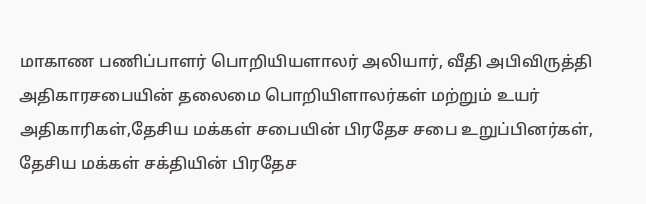மாகாண பணிப்பாளர் பொறியியளாலர் அலியார், வீதி அபிவிருத்தி அதிகாரசபையின் தலைமை பொறியிளாலர்கள் மற்றும் உயர் அதிகாரிகள்,தேசிய மக்கள் சபையின் பிரதேச சபை உறுப்பினர்கள், தேசிய மக்கள் சக்தியின் பிரதேச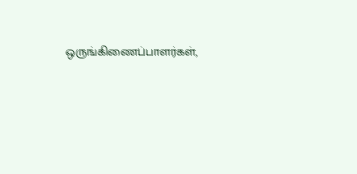ஒருங்கிணைப்பாளர்கள்,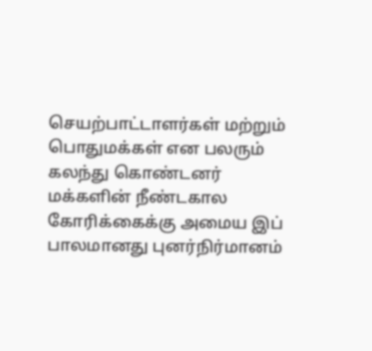செயற்பாட்டாளர்கள் மற்றும் பொதுமக்கள் என பலரும் கலந்து கொண்டனர் மக்களின் நீண்டகால கோரிக்கைக்கு அமைய இப் பாலமானது புனர்நிர்மானம்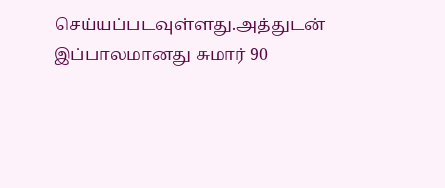செய்யப்படவுள்ளது.அத்துடன் இப்பாலமானது சுமார் 90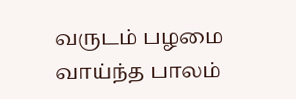வருடம் பழமை வாய்ந்த பாலம்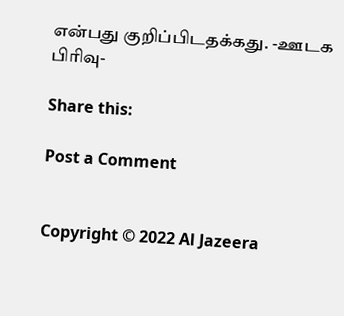என்பது குறிப்பிடதக்கது. -ஊடக பிரிவு-

Share this:

Post a Comment


Copyright © 2022 Al Jazeera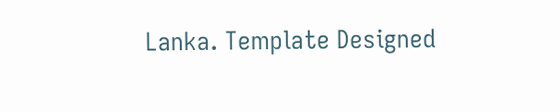Lanka. Template Designed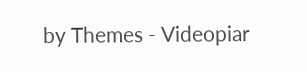by Themes - Videopiar